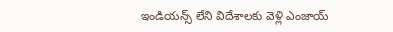ఇండియన్స్ లేని విదేశాలకు వెళ్లి ఎంజాయ్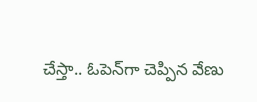చేస్తా.. ఓపెన్‌గా చెప్పిన వేణు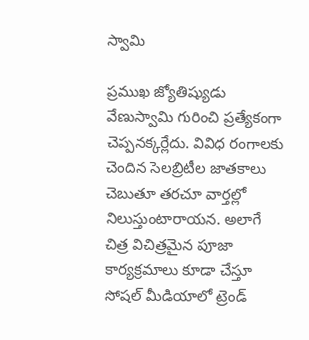స్వామి

ప్రముఖ జ్యోతిష్యుడు వేణుస్వామి గురించి ప్రత్యేకంగా చెప్పనక్కర్లేదు. వివిధ రంగాలకు చెందిన సెలబ్రిటీల జాతకాలు చెబుతూ తరచూ వార్తల్లో నిలుస్తుంటారాయన. అలాగే చిత్ర విచిత్రమైన పూజా కార్యక్రమాలు కూడా చేస్తూ సోషల్ మీడియాలో ట్రెండ్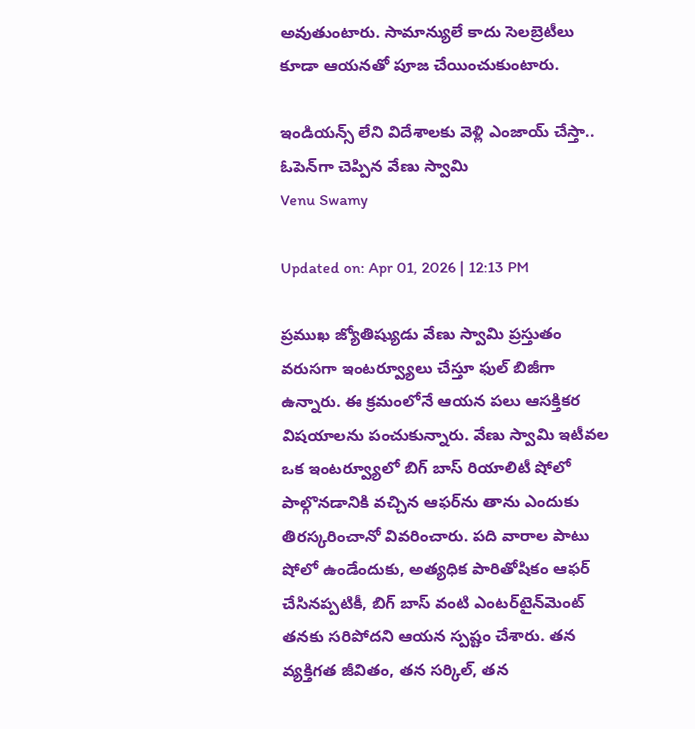అవుతుంటారు. సామాన్యులే కాదు సెలబ్రెటీలు కూడా ఆయనతో పూజ చేయించుకుంటారు.

ఇండియన్స్ లేని విదేశాలకు వెళ్లి ఎంజాయ్ చేస్తా..  ఓపెన్‌గా చెప్పిన వేణు స్వామి
Venu Swamy

Updated on: Apr 01, 2026 | 12:13 PM

ప్రముఖ జ్యోతిష్యుడు వేణు స్వామి ప్రస్తుతం వరుసగా ఇంటర్వ్యూలు చేస్తూ ఫుల్ బిజీగా ఉన్నారు. ఈ క్రమంలోనే ఆయన పలు ఆసక్తికర విషయాలను పంచుకున్నారు. వేణు స్వామి ఇటీవల ఒక ఇంటర్వ్యూలో బిగ్ బాస్ రియాలిటీ షోలో పాల్గొనడానికి వచ్చిన ఆఫర్‌ను తాను ఎందుకు తిరస్కరించానో వివరించారు. పది వారాల పాటు షోలో ఉండేందుకు, అత్యధిక పారితోషికం ఆఫర్ చేసినప్పటికీ, బిగ్ బాస్ వంటి ఎంటర్‌టైన్‌మెంట్ తనకు సరిపోదని ఆయన స్పష్టం చేశారు. తన వ్యక్తిగత జీవితం, తన సర్కిల్, తన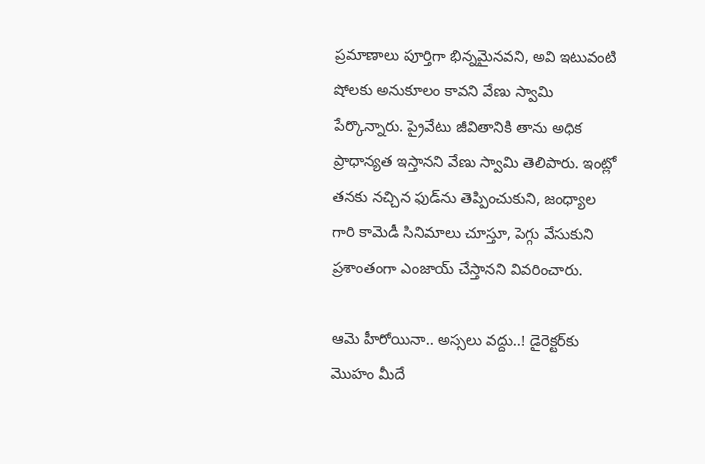ప్రమాణాలు పూర్తిగా భిన్నమైనవని, అవి ఇటువంటి షోలకు అనుకూలం కావని వేణు స్వామి పేర్కొన్నారు. ప్రైవేటు జీవితానికి తాను అధిక ప్రాధాన్యత ఇస్తానని వేణు స్వామి తెలిపారు. ఇంట్లో తనకు నచ్చిన ఫుడ్‌ను తెప్పించుకుని, జంధ్యాల గారి కామెడీ సినిమాలు చూస్తూ, పెగ్గు వేసుకుని ప్రశాంతంగా ఎంజాయ్ చేస్తానని వివరించారు.

ఆమె హీరోయినా.. అస్సలు వద్దు..! డైరెక్టర్‌కు మొహం మీదే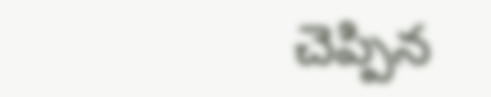చెప్పిన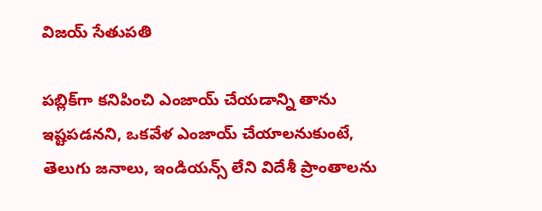విజయ్ సేతుపతి

పబ్లిక్‌గా కనిపించి ఎంజాయ్ చేయడాన్ని తాను ఇష్టపడనని, ఒకవేళ ఎంజాయ్ చేయాలనుకుంటే, తెలుగు జనాలు, ఇండియన్స్ లేని విదేశీ ప్రాంతాలను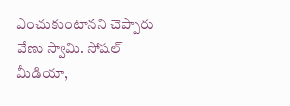ఎంచుకుంటానని చెప్పారు వేణు స్వామి. సోషల్ మీడియా,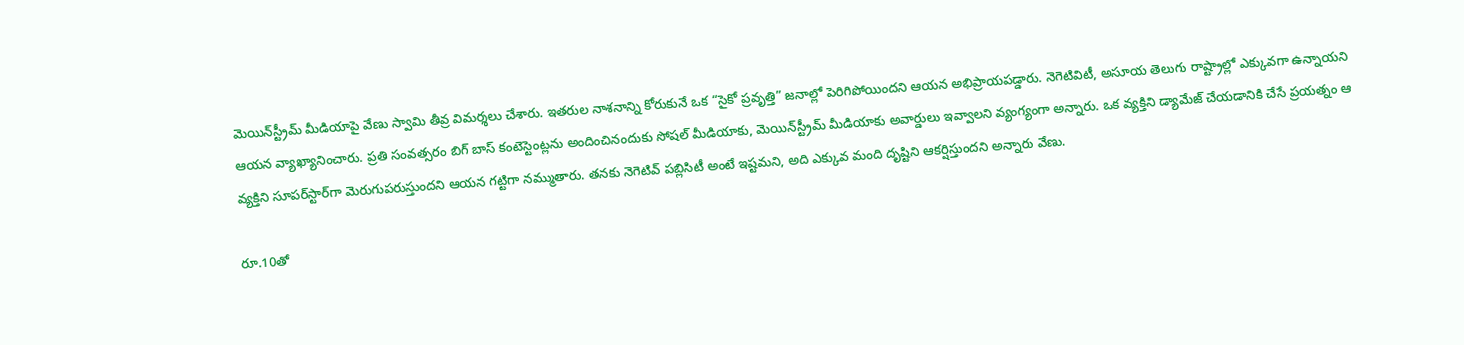మెయిన్‌స్ట్రీమ్ మీడియాపై వేణు స్వామి తీవ్ర విమర్శలు చేశారు. ఇతరుల నాశనాన్ని కోరుకునే ఒక “సైకో ప్రవృత్తి” జనాల్లో పెరిగిపోయిందని ఆయన అభిప్రాయపడ్డారు. నెగెటివిటీ, అసూయ తెలుగు రాష్ట్రాల్లో ఎక్కువగా ఉన్నాయని ఆయన వ్యాఖ్యానించారు. ప్రతి సంవత్సరం బిగ్ బాస్ కంటెస్టెంట్లను అందించినందుకు సోషల్ మీడియాకు, మెయిన్‌స్ట్రీమ్ మీడియాకు అవార్డులు ఇవ్వాలని వ్యంగ్యంగా అన్నారు. ఒక వ్యక్తిని డ్యామేజ్ చేయడానికి చేసే ప్రయత్నం ఆ వ్యక్తిని సూపర్‌స్టార్‌గా మెరుగుపరుస్తుందని ఆయన గట్టిగా నమ్ముతారు. తనకు నెగెటివ్ పబ్లిసిటీ అంటే ఇష్టమని, అది ఎక్కువ మంది దృష్టిని ఆకర్షిస్తుందని అన్నారు వేణు.

రూ.10తో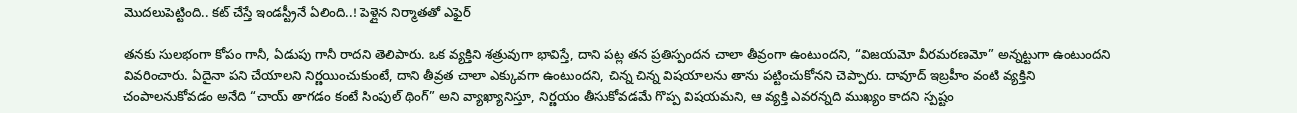మొదలుపెట్టింది.. కట్ చేస్తే ఇండస్ట్రీనే ఏలింది..! పెళ్లైన నిర్మాతతో ఎఫైర్‌

తనకు సులభంగా కోపం గానీ, ఏడుపు గానీ రాదని తెలిపారు. ఒక వ్యక్తిని శత్రువుగా భావిస్తే, దాని పట్ల తన ప్రతిస్పందన చాలా తీవ్రంగా ఉంటుందని, “విజయమో వీరమరణమో” అన్నట్టుగా ఉంటుందని వివరించారు. ఏదైనా పని చేయాలని నిర్ణయించుకుంటే, దాని తీవ్రత చాలా ఎక్కువగా ఉంటుందని, చిన్న చిన్న విషయాలను తాను పట్టించుకోనని చెప్పారు. దావూద్ ఇబ్రహీం వంటి వ్యక్తిని చంపాలనుకోవడం అనేది “చాయ్ తాగడం కంటే సింపుల్ థింగ్” అని వ్యాఖ్యానిస్తూ, నిర్ణయం తీసుకోవడమే గొప్ప విషయమని, ఆ వ్యక్తి ఎవరన్నది ముఖ్యం కాదని స్పష్టం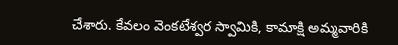చేశారు. కేవలం వెంకటేశ్వర స్వామికి, కామాక్షి అమ్మవారికి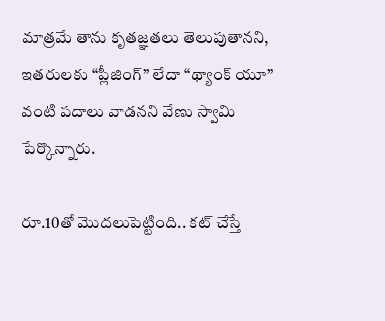మాత్రమే తాను కృతజ్ఞతలు తెలుపుతానని, ఇతరులకు “ప్లీజింగ్” లేదా “థ్యాంక్ యూ” వంటి పదాలు వాడనని వేణు స్వామి పేర్కొన్నారు.

రూ.10తో మొదలుపెట్టింది.. కట్ చేస్తే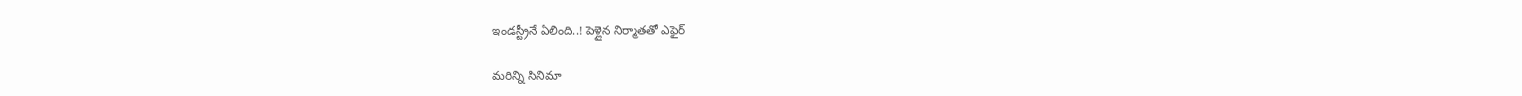ఇండస్ట్రీనే ఏలింది..! పెళ్లైన నిర్మాతతో ఎఫైర్‌

మరిన్ని సినిమా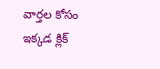వార్తల కోసం ఇక్కడ క్లిక్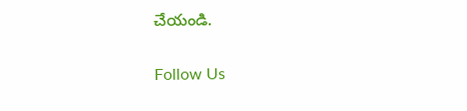చేయండి.

Follow Us